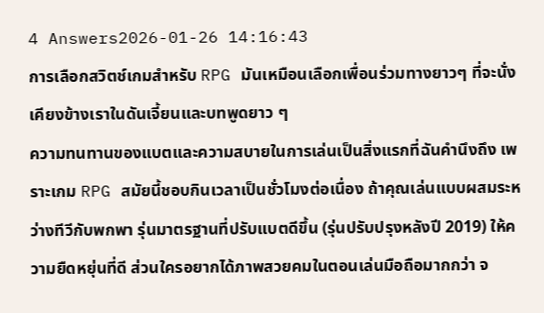4 Answers2026-01-26 14:16:43
การเลือกสวิตช์เกมสำหรับ RPG มันเหมือนเลือกเพื่อนร่วมทางยาวๆ ที่จะนั่งเคียงข้างเราในดันเจี้ยนและบทพูดยาว ๆ
ความทนทานของแบตและความสบายในการเล่นเป็นสิ่งแรกที่ฉันคำนึงถึง เพราะเกม RPG สมัยนี้ชอบกินเวลาเป็นชั่วโมงต่อเนื่อง ถ้าคุณเล่นแบบผสมระหว่างทีวีกับพกพา รุ่นมาตรฐานที่ปรับแบตดีขึ้น (รุ่นปรับปรุงหลังปี 2019) ให้ความยืดหยุ่นที่ดี ส่วนใครอยากได้ภาพสวยคมในตอนเล่นมือถือมากกว่า จ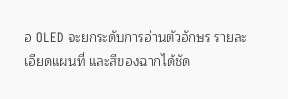อ OLED จะยกระดับการอ่านตัวอักษร รายละเอียดแผนที่ และสีของฉากได้ชัด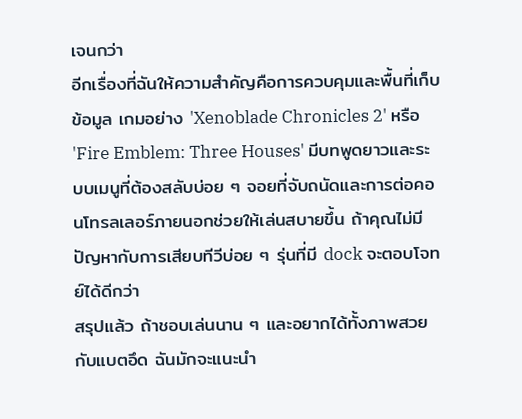เจนกว่า
อีกเรื่องที่ฉันให้ความสำคัญคือการควบคุมและพื้นที่เก็บข้อมูล เกมอย่าง 'Xenoblade Chronicles 2' หรือ 'Fire Emblem: Three Houses' มีบทพูดยาวและระบบเมนูที่ต้องสลับบ่อย ๆ จอยที่จับถนัดและการต่อคอนโทรลเลอร์ภายนอกช่วยให้เล่นสบายขึ้น ถ้าคุณไม่มีปัญหากับการเสียบทีวีบ่อย ๆ รุ่นที่มี dock จะตอบโจทย์ได้ดีกว่า
สรุปแล้ว ถ้าชอบเล่นนาน ๆ และอยากได้ทั้งภาพสวยกับแบตอึด ฉันมักจะแนะนำ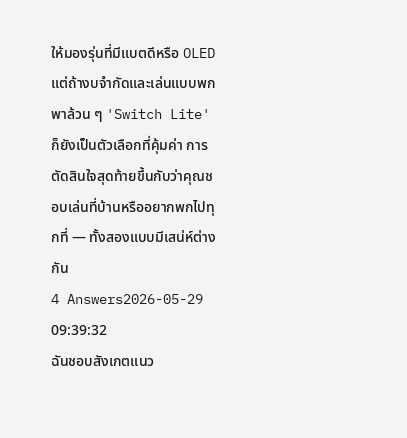ให้มองรุ่นที่มีแบตดีหรือ OLED แต่ถ้างบจำกัดและเล่นแบบพกพาล้วน ๆ 'Switch Lite' ก็ยังเป็นตัวเลือกที่คุ้มค่า การตัดสินใจสุดท้ายขึ้นกับว่าคุณชอบเล่นที่บ้านหรืออยากพกไปทุกที่ — ทั้งสองแบบมีเสน่ห์ต่างกัน
4 Answers2026-05-29 09:39:32
ฉันชอบสังเกตแนว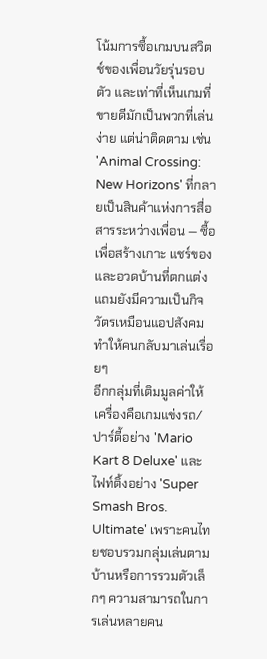โน้มการซื้อเกมบนสวิตช์ของเพื่อนวัยรุ่นรอบตัว และเท่าที่เห็นเกมที่ขายดีมักเป็นพวกที่เล่นง่าย แต่น่าติดตาม เช่น 'Animal Crossing: New Horizons' ที่กลายเป็นสินค้าแห่งการสื่อสารระหว่างเพื่อน — ซื้อเพื่อสร้างเกาะ แชร์ของ และอวดบ้านที่ตกแต่ง แถมยังมีความเป็นกิจวัตรเหมือนแอปสังคม ทำให้คนกลับมาเล่นเรื่อยๆ
อีกกลุ่มที่เติมมูลค่าให้เครื่องคือเกมแข่งรถ/ปาร์ตี้อย่าง 'Mario Kart 8 Deluxe' และไฟท์ติ้งอย่าง 'Super Smash Bros. Ultimate' เพราะคนไทยชอบรวมกลุ่มเล่นตามบ้านหรือการรวมตัวเล็กๆ ความสามารถในการเล่นหลายคน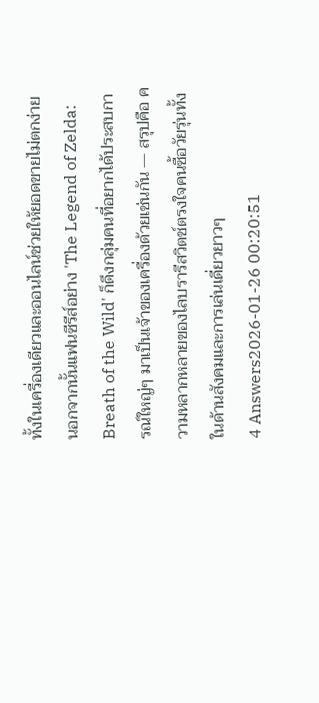ทั้งในเครื่องเดียวและออนไลน์ช่วยให้ยอดขายไม่ตกง่าย นอกจากนั้นแฟนซีรีส์อย่าง 'The Legend of Zelda: Breath of the Wild' ก็ดึงกลุ่มคนที่อยากได้ประสบการณ์ใหญ่ๆ มาเป็นเจ้าของเครื่องด้วยเช่นกัน — สรุปคือ ความหลากหลายของไลบรารีสวิตช์ตรงใจคนซื้อวัยรุ่นทั้งในด้านสังคมและการเล่นเดี่ยวยาวๆ
4 Answers2026-01-26 00:20:51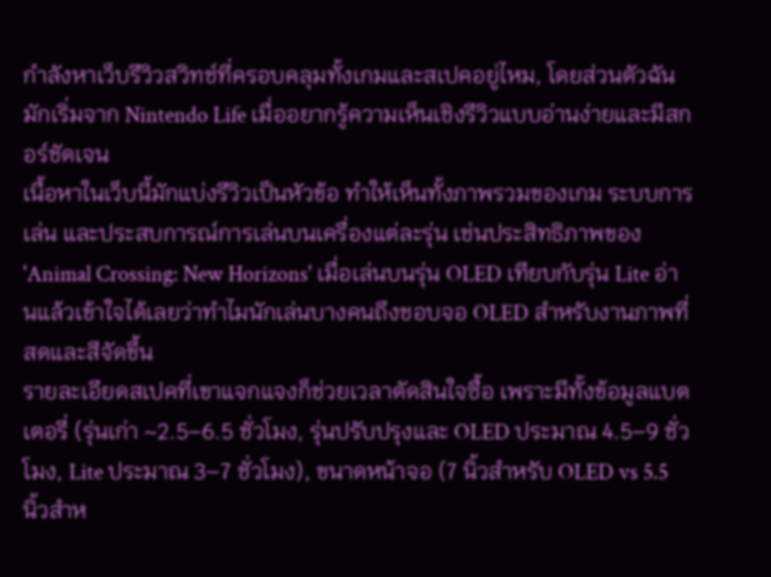กำลังหาเว็บรีวิวสวิทช์ที่ครอบคลุมทั้งเกมและสเปคอยู่ไหม, โดยส่วนตัวฉันมักเริ่มจาก Nintendo Life เมื่ออยากรู้ความเห็นเชิงรีวิวแบบอ่านง่ายและมีสกอร์ชัดเจน
เนื้อหาในเว็บนี้มักแบ่งรีวิวเป็นหัวข้อ ทำให้เห็นทั้งภาพรวมของเกม ระบบการเล่น และประสบการณ์การเล่นบนเครื่องแต่ละรุ่น เช่นประสิทธิภาพของ 'Animal Crossing: New Horizons' เมื่อเล่นบนรุ่น OLED เทียบกับรุ่น Lite อ่านแล้วเข้าใจได้เลยว่าทำไมนักเล่นบางคนถึงชอบจอ OLED สำหรับงานภาพที่สดและสีจัดขึ้น
รายละเอียดสเปคที่เขาแจกแจงก็ช่วยเวลาตัดสินใจซื้อ เพราะมีทั้งข้อมูลแบตเตอรี่ (รุ่นเก่า ~2.5–6.5 ชั่วโมง, รุ่นปรับปรุงและ OLED ประมาณ 4.5–9 ชั่วโมง, Lite ประมาณ 3–7 ชั่วโมง), ขนาดหน้าจอ (7 นิ้วสำหรับ OLED vs 5.5 นิ้วสำห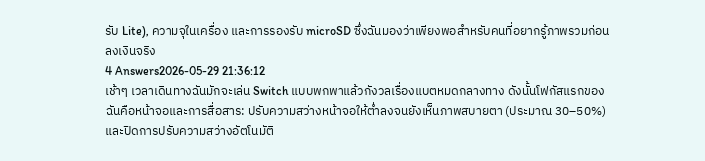รับ Lite), ความจุในเครื่อง และการรองรับ microSD ซึ่งฉันมองว่าเพียงพอสำหรับคนที่อยากรู้ภาพรวมก่อนลงเงินจริง
4 Answers2026-05-29 21:36:12
เช้าๆ เวลาเดินทางฉันมักจะเล่น Switch แบบพกพาแล้วกังวลเรื่องแบตหมดกลางทาง ดังนั้นโฟกัสแรกของฉันคือหน้าจอและการสื่อสาร: ปรับความสว่างหน้าจอให้ต่ำลงจนยังเห็นภาพสบายตา (ประมาณ 30–50%) และปิดการปรับความสว่างอัตโนมัติ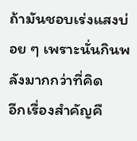ถ้ามันชอบเร่งแสงบ่อย ๆ เพราะนั่นกินพลังมากกว่าที่คิด
อีกเรื่องสำคัญคื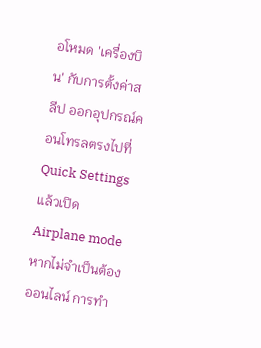อโหมด 'เครื่องบิน' กับการตั้งค่าสลีป ออกอุปกรณ์คอนโทรลตรงไปที่ Quick Settings แล้วเปิด Airplane mode หากไม่จำเป็นต้องออนไลน์ การทำ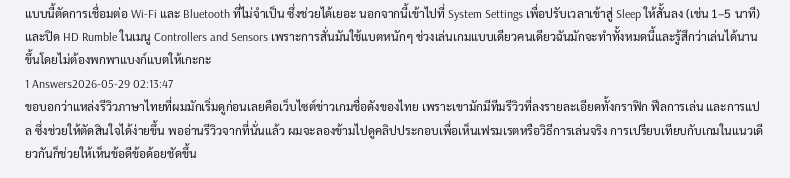แบบนี้ตัดการเชื่อมต่อ Wi‑Fi และ Bluetooth ที่ไม่จำเป็น ซึ่งช่วยได้เยอะ นอกจากนี้เข้าไปที่ System Settings เพื่อปรับเวลาเข้าสู่ Sleep ให้สั้นลง (เช่น 1–5 นาที) และปิด HD Rumble ในเมนู Controllers and Sensors เพราะการสั่นมันใช้แบตหนักๆ ช่วงเล่นเกมแบบเดียวคนเดียวฉันมักจะทำทั้งหมดนี้และรู้สึกว่าเล่นได้นานขึ้นโดยไม่ต้องพกพาแบงก์แบตให้เกะกะ
1 Answers2026-05-29 02:13:47
ขอบอกว่าแหล่งรีวิวภาษาไทยที่ผมมักเริ่มดูก่อนเลยคือเว็บไซต์ข่าวเกมชื่อดังของไทย เพราะเขามักมีทีมรีวิวที่ลงรายละเอียดทั้งกราฟิก ฟีลการเล่น และการแปล ซึ่งช่วยให้ตัดสินใจได้ง่ายขึ้น พออ่านรีวิวจากที่นั่นแล้ว ผมจะลองข้ามไปดูคลิปประกอบเพื่อเห็นเฟรมเรตหรือวิธีการเล่นจริง การเปรียบเทียบกับเกมในแนวเดียวกันก็ช่วยให้เห็นข้อดีข้อด้อยชัดขึ้น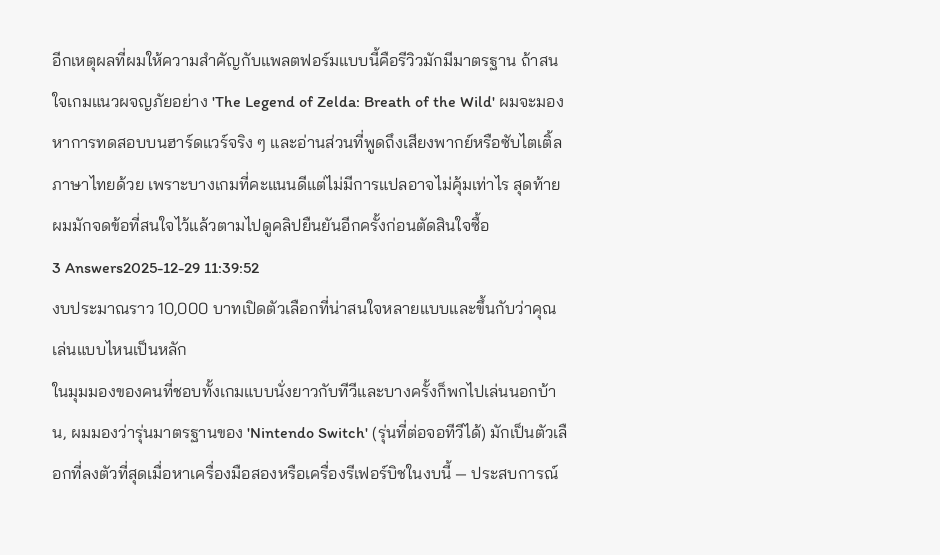อีกเหตุผลที่ผมให้ความสำคัญกับแพลตฟอร์มแบบนี้คือรีวิวมักมีมาตรฐาน ถ้าสนใจเกมแนวผจญภัยอย่าง 'The Legend of Zelda: Breath of the Wild' ผมจะมองหาการทดสอบบนฮาร์ดแวร์จริง ๆ และอ่านส่วนที่พูดถึงเสียงพากย์หรือซับไตเติ้ลภาษาไทยด้วย เพราะบางเกมที่คะแนนดีแต่ไม่มีการแปลอาจไม่คุ้มเท่าไร สุดท้ายผมมักจดข้อที่สนใจไว้แล้วตามไปดูคลิปยืนยันอีกครั้งก่อนตัดสินใจซื้อ
3 Answers2025-12-29 11:39:52
งบประมาณราว 10,000 บาทเปิดตัวเลือกที่น่าสนใจหลายแบบและขึ้นกับว่าคุณเล่นแบบไหนเป็นหลัก
ในมุมมองของคนที่ชอบทั้งเกมแบบนั่งยาวกับทีวีและบางครั้งก็พกไปเล่นนอกบ้าน, ผมมองว่ารุ่นมาตรฐานของ 'Nintendo Switch' (รุ่นที่ต่อจอทีวีได้) มักเป็นตัวเลือกที่ลงตัวที่สุดเมื่อหาเครื่องมือสองหรือเครื่องรีเฟอร์บิชในงบนี้ — ประสบการณ์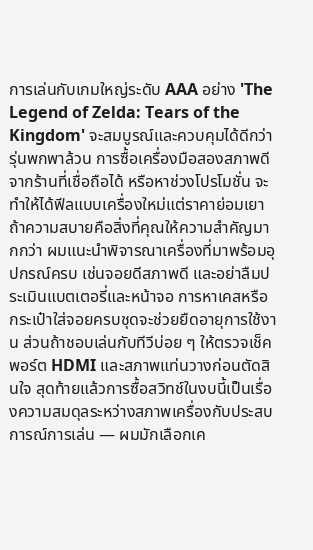การเล่นกับเกมใหญ่ระดับ AAA อย่าง 'The Legend of Zelda: Tears of the Kingdom' จะสมบูรณ์และควบคุมได้ดีกว่ารุ่นพกพาล้วน การซื้อเครื่องมือสองสภาพดีจากร้านที่เชื่อถือได้ หรือหาช่วงโปรโมชั่น จะทำให้ได้ฟีลแบบเครื่องใหม่แต่ราคาย่อมเยา
ถ้าความสบายคือสิ่งที่คุณให้ความสำคัญมากกว่า ผมแนะนำพิจารณาเครื่องที่มาพร้อมอุปกรณ์ครบ เช่นจอยดีสภาพดี และอย่าลืมประเมินแบตเตอรี่และหน้าจอ การหาเคสหรือกระเป๋าใส่จอยครบชุดจะช่วยยืดอายุการใช้งาน ส่วนถ้าชอบเล่นกับทีวีบ่อย ๆ ให้ตรวจเช็คพอร์ต HDMI และสภาพแท่นวางก่อนตัดสินใจ สุดท้ายแล้วการซื้อสวิทช์ในงบนี้เป็นเรื่องความสมดุลระหว่างสภาพเครื่องกับประสบการณ์การเล่น — ผมมักเลือกเค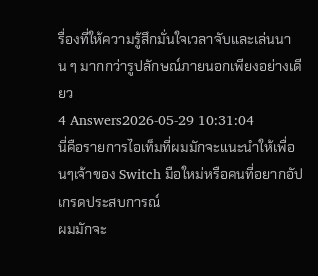รื่องที่ให้ความรู้สึกมั่นใจเวลาจับและเล่นนาน ๆ มากกว่ารูปลักษณ์ภายนอกเพียงอย่างเดียว
4 Answers2026-05-29 10:31:04
นี่คือรายการไอเท็มที่ผมมักจะแนะนำให้เพื่อนๆเจ้าของ Switch มือใหม่หรือคนที่อยากอัปเกรดประสบการณ์
ผมมักจะ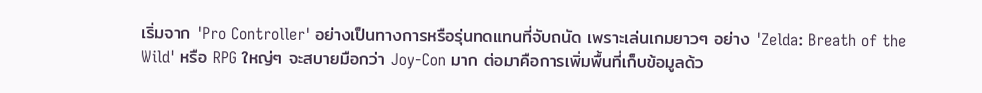เริ่มจาก 'Pro Controller' อย่างเป็นทางการหรือรุ่นทดแทนที่จับถนัด เพราะเล่นเกมยาวๆ อย่าง 'Zelda: Breath of the Wild' หรือ RPG ใหญ่ๆ จะสบายมือกว่า Joy-Con มาก ต่อมาคือการเพิ่มพื้นที่เก็บข้อมูลด้ว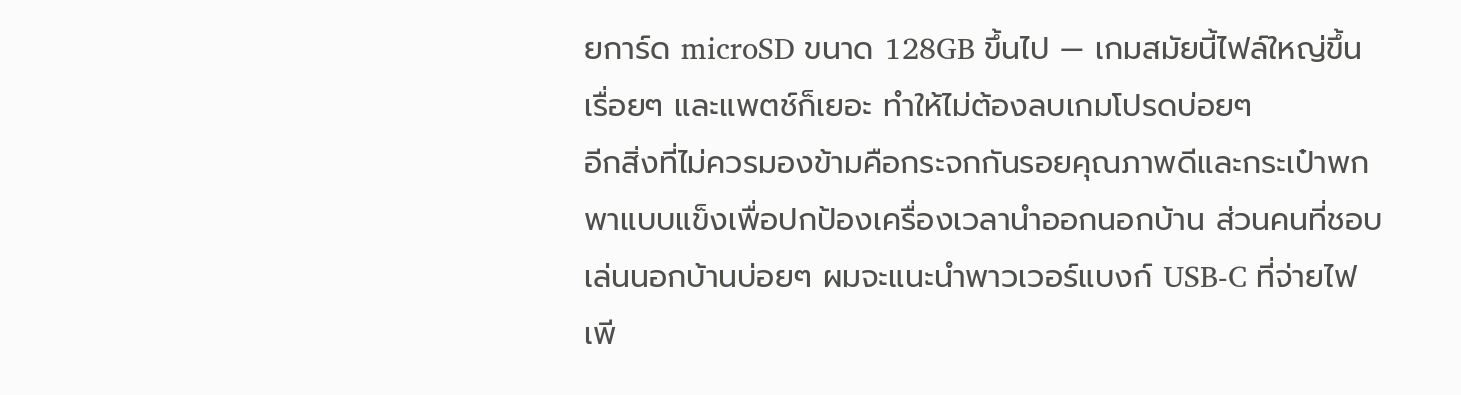ยการ์ด microSD ขนาด 128GB ขึ้นไป — เกมสมัยนี้ไฟล์ใหญ่ขึ้นเรื่อยๆ และแพตช์ก็เยอะ ทำให้ไม่ต้องลบเกมโปรดบ่อยๆ
อีกสิ่งที่ไม่ควรมองข้ามคือกระจกกันรอยคุณภาพดีและกระเป๋าพกพาแบบแข็งเพื่อปกป้องเครื่องเวลานำออกนอกบ้าน ส่วนคนที่ชอบเล่นนอกบ้านบ่อยๆ ผมจะแนะนำพาวเวอร์แบงก์ USB-C ที่จ่ายไฟเพี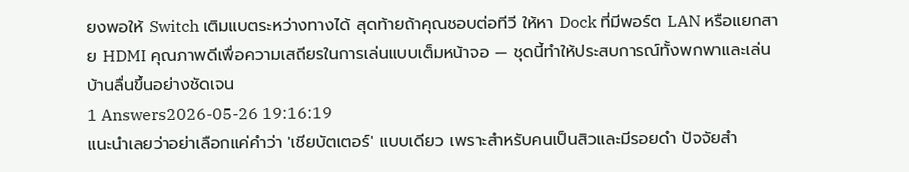ยงพอให้ Switch เติมแบตระหว่างทางได้ สุดท้ายถ้าคุณชอบต่อทีวี ให้หา Dock ที่มีพอร์ต LAN หรือแยกสาย HDMI คุณภาพดีเพื่อความเสถียรในการเล่นแบบเต็มหน้าจอ — ชุดนี้ทำให้ประสบการณ์ทั้งพกพาและเล่นบ้านลื่นขึ้นอย่างชัดเจน
1 Answers2026-05-26 19:16:19
แนะนำเลยว่าอย่าเลือกแค่คำว่า 'เชียบัตเตอร์' แบบเดียว เพราะสำหรับคนเป็นสิวและมีรอยดำ ปัจจัยสำ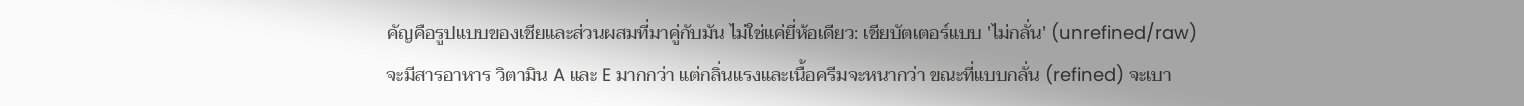คัญคือรูปแบบของเชียและส่วนผสมที่มาคู่กับมัน ไม่ใช่แค่ยี่ห้อเดียว: เชียบัตเตอร์แบบ 'ไม่กลั่น' (unrefined/raw) จะมีสารอาหาร วิตามิน A และ E มากกว่า แต่กลิ่นแรงและเนื้อครีมจะหนากว่า ขณะที่แบบกลั่น (refined) จะเบา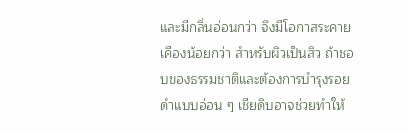และมีกลิ่นอ่อนกว่า จึงมีโอกาสระคายเคืองน้อยกว่า สำหรับผิวเป็นสิว ถ้าชอบของธรรมชาติและต้องการบำรุงรอยดำแบบอ่อน ๆ เชียดิบอาจช่วยทำให้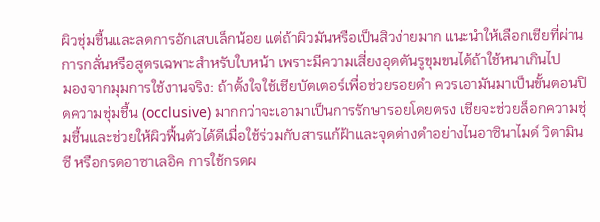ผิวชุ่มชื้นและลดการอักเสบเล็กน้อย แต่ถ้าผิวมันหรือเป็นสิวง่ายมาก แนะนำให้เลือกเชียที่ผ่านการกลั่นหรือสูตรเฉพาะสำหรับใบหน้า เพราะมีความเสี่ยงอุดตันรูขุมขนได้ถ้าใช้หนาเกินไป
มองจากมุมการใช้งานจริง: ถ้าตั้งใจใช้เชียบัตเตอร์เพื่อช่วยรอยดำ ควรเอามันมาเป็นขั้นตอนปิดความชุ่มชื้น (occlusive) มากกว่าจะเอามาเป็นการรักษารอยโดยตรง เชียจะช่วยล็อกความชุ่มชื้นและช่วยให้ผิวฟื้นตัวได้ดีเมื่อใช้ร่วมกับสารแก้ฝ้าและจุดด่างดำอย่างไนอาซินาไมด์ วิตามินซี หรือกรดอาซาเลอิค การใช้กรดผ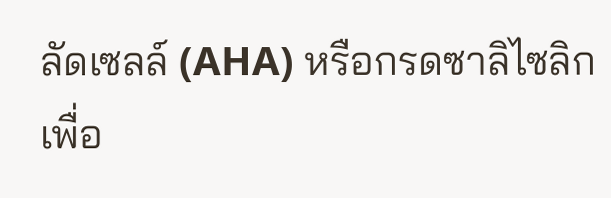ลัดเซลล์ (AHA) หรือกรดซาลิไซลิกเพื่อ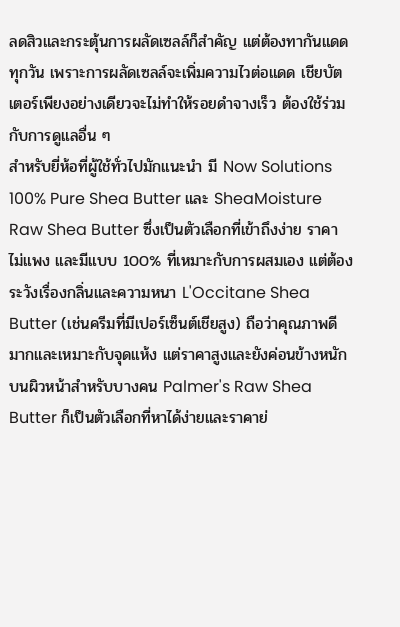ลดสิวและกระตุ้นการผลัดเซลล์ก็สำคัญ แต่ต้องทากันแดดทุกวัน เพราะการผลัดเซลล์จะเพิ่มความไวต่อแดด เชียบัตเตอร์เพียงอย่างเดียวจะไม่ทำให้รอยดำจางเร็ว ต้องใช้ร่วมกับการดูแลอื่น ๆ
สำหรับยี่ห้อที่ผู้ใช้ทั่วไปมักแนะนำ มี Now Solutions 100% Pure Shea Butter และ SheaMoisture Raw Shea Butter ซึ่งเป็นตัวเลือกที่เข้าถึงง่าย ราคาไม่แพง และมีแบบ 100% ที่เหมาะกับการผสมเอง แต่ต้องระวังเรื่องกลิ่นและความหนา L'Occitane Shea Butter (เช่นครีมที่มีเปอร์เซ็นต์เชียสูง) ถือว่าคุณภาพดีมากและเหมาะกับจุดแห้ง แต่ราคาสูงและยังค่อนข้างหนักบนผิวหน้าสำหรับบางคน Palmer's Raw Shea Butter ก็เป็นตัวเลือกที่หาได้ง่ายและราคาย่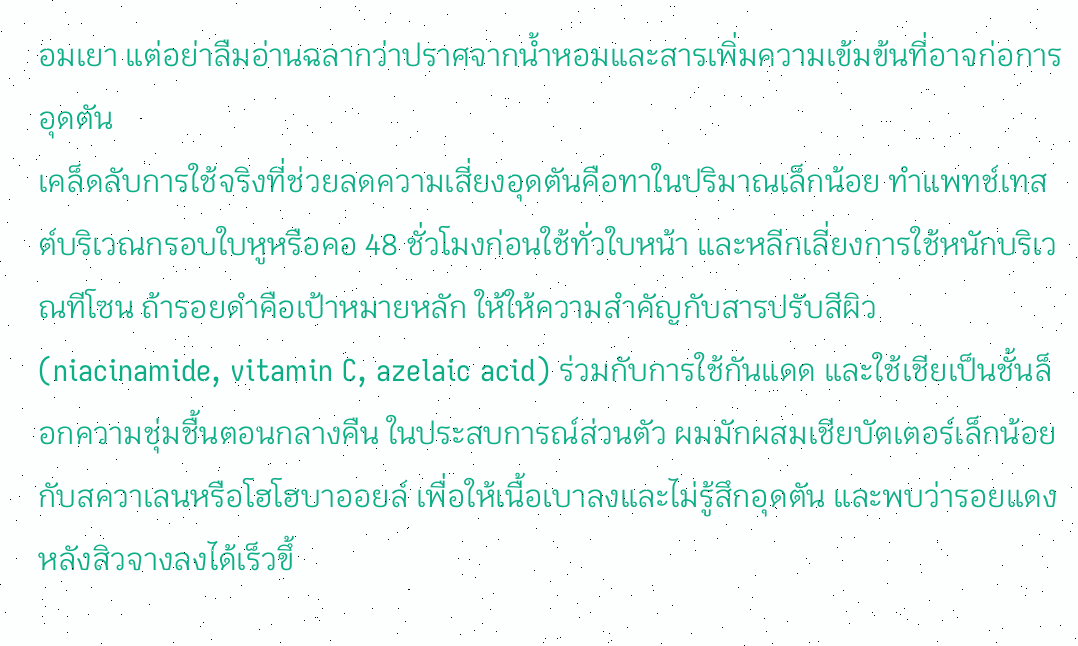อมเยา แต่อย่าลืมอ่านฉลากว่าปราศจากน้ำหอมและสารเพิ่มความเข้มข้นที่อาจก่อการอุดตัน
เคล็ดลับการใช้จริงที่ช่วยลดความเสี่ยงอุดตันคือทาในปริมาณเล็กน้อย ทำแพทช์เทสต์บริเวณกรอบใบหูหรือคอ 48 ชั่วโมงก่อนใช้ทั่วใบหน้า และหลีกเลี่ยงการใช้หนักบริเวณทีโซน ถ้ารอยดำคือเป้าหมายหลัก ให้ให้ความสำคัญกับสารปรับสีผิว (niacinamide, vitamin C, azelaic acid) ร่วมกับการใช้กันแดด และใช้เชียเป็นชั้นล็อกความชุ่มชื้นตอนกลางคืน ในประสบการณ์ส่วนตัว ผมมักผสมเชียบัตเตอร์เล็กน้อยกับสควาเลนหรือโฮโฮบาออยล์ เพื่อให้เนื้อเบาลงและไม่รู้สึกอุดตัน และพบว่ารอยแดงหลังสิวจางลงได้เร็วขึ้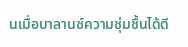นเมื่อบาลานซ์ความชุ่มชื้นได้ดี